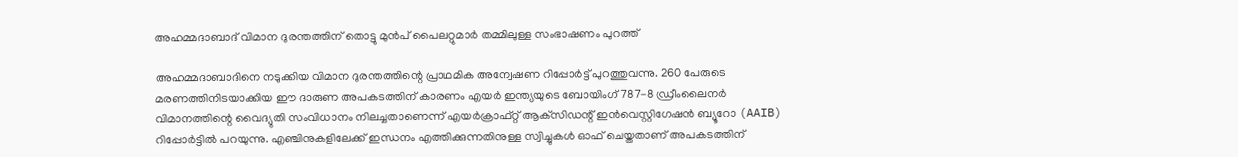അഹമ്മദാബാദ് വിമാന ദുരന്തത്തിന് തൊട്ടു മുൻപ് പൈലറ്റുമാർ തമ്മിലുള്ള സംഭാഷണം പുറത്ത്

അഹമ്മദാബാദിനെ നടുക്കിയ വിമാന ദുരന്തത്തിന്റെ പ്രാഥമിക അന്വേഷണ റിപ്പോർട്ട് പുറത്തുവന്നു. 260 പേരുടെ മരണത്തിനിടയാക്കിയ ഈ ദാരുണ അപകടത്തിന് കാരണം എയർ ഇന്ത്യയുടെ ബോയിംഗ് 787-8 ഡ്രീംലൈനർ വിമാനത്തിന്റെ വൈദ്യുതി സംവിധാനം നിലച്ചതാണെന്ന് എയർക്രാഫ്റ്റ് ആക്‌സിഡന്റ് ഇൻവെസ്റ്റിഗേഷൻ ബ്യൂറോ (AAIB) റിപ്പോർട്ടിൽ പറയുന്നു. എഞ്ചിനുകളിലേക്ക് ഇന്ധനം എത്തിക്കുന്നതിനുള്ള സ്വിച്ചുകൾ ഓഫ് ചെയ്തതാണ് അപകടത്തിന്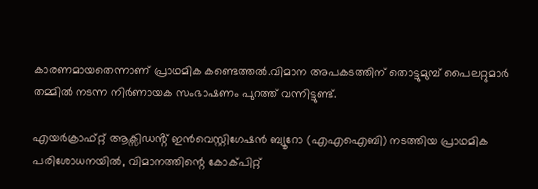കാരണമായതെന്നാണ് പ്രാഥമിക കണ്ടെത്തൽ.വിമാന അപകടത്തിന് തൊട്ടുമുമ്പ് പൈലറ്റുമാർ തമ്മിൽ നടന്ന നിർണായക സംഭാഷണം പുറത്ത് വന്നിട്ടുണ്ട്.

എയർക്രാഫ്റ്റ് ആക്സിഡൻ്റ് ഇൻവെസ്റ്റിഗേഷൻ ബ്യൂറോ (എഎഐബി) നടത്തിയ പ്രാഥമിക പരിശോധനയിൽ, വിമാനത്തിന്റെ കോക്പിറ്റ്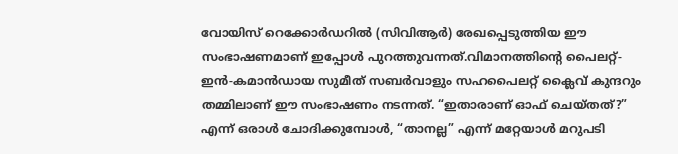വോയിസ് റെക്കോർഡറിൽ (സിവിആർ) രേഖപ്പെടുത്തിയ ഈ സംഭാഷണമാണ് ഇപ്പോൾ പുറത്തുവന്നത്.വിമാനത്തിന്റെ പൈലറ്റ്-ഇൻ-കമാൻഡായ സുമീത് സബർവാളും സഹപൈലറ്റ് ക്ലൈവ് കുന്ദറും തമ്മിലാണ് ഈ സംഭാഷണം നടന്നത്. “ഇതാരാണ് ഓഫ് ചെയ്തത്?” എന്ന് ഒരാൾ ചോദിക്കുമ്പോൾ, “താനല്ല” എന്ന് മറ്റേയാൾ മറുപടി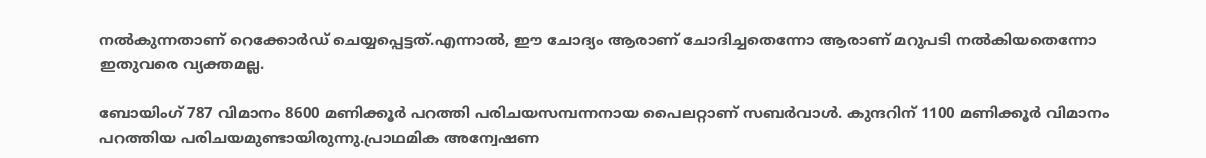നൽകുന്നതാണ് റെക്കോർഡ് ചെയ്യപ്പെട്ടത്.എന്നാൽ, ഈ ചോദ്യം ആരാണ് ചോദിച്ചതെന്നോ ആരാണ് മറുപടി നൽകിയതെന്നോ ഇതുവരെ വ്യക്തമല്ല.

ബോയിംഗ് 787 വിമാനം 8600 മണിക്കൂർ പറത്തി പരിചയസമ്പന്നനായ പൈലറ്റാണ് സബർവാൾ. കുന്ദറിന് 1100 മണിക്കൂർ വിമാനം പറത്തിയ പരിചയമുണ്ടായിരുന്നു.പ്രാഥമിക അന്വേഷണ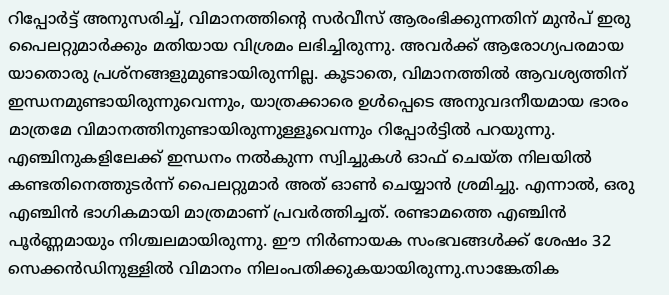റിപ്പോർട്ട് അനുസരിച്ച്, വിമാനത്തിന്റെ സർവീസ് ആരംഭിക്കുന്നതിന് മുൻപ് ഇരു പൈലറ്റുമാർക്കും മതിയായ വിശ്രമം ലഭിച്ചിരുന്നു. അവർക്ക് ആരോഗ്യപരമായ യാതൊരു പ്രശ്നങ്ങളുമുണ്ടായിരുന്നില്ല. കൂടാതെ, വിമാനത്തിൽ ആവശ്യത്തിന് ഇന്ധനമുണ്ടായിരുന്നുവെന്നും, യാത്രക്കാരെ ഉൾപ്പെടെ അനുവദനീയമായ ഭാരം മാത്രമേ വിമാനത്തിനുണ്ടായിരുന്നുള്ളൂവെന്നും റിപ്പോർട്ടിൽ പറയുന്നു. എഞ്ചിനുകളിലേക്ക് ഇന്ധനം നൽകുന്ന സ്വിച്ചുകൾ ഓഫ് ചെയ്ത നിലയിൽ കണ്ടതിനെത്തുടർന്ന് പൈലറ്റുമാർ അത് ഓൺ ചെയ്യാൻ ശ്രമിച്ചു. എന്നാൽ, ഒരു എഞ്ചിൻ ഭാഗികമായി മാത്രമാണ് പ്രവർത്തിച്ചത്. രണ്ടാമത്തെ എഞ്ചിൻ പൂർണ്ണമായും നിശ്ചലമായിരുന്നു. ഈ നിർണായക സംഭവങ്ങൾക്ക് ശേഷം 32 സെക്കൻഡിനുള്ളിൽ വിമാനം നിലംപതിക്കുകയായിരുന്നു.സാങ്കേതിക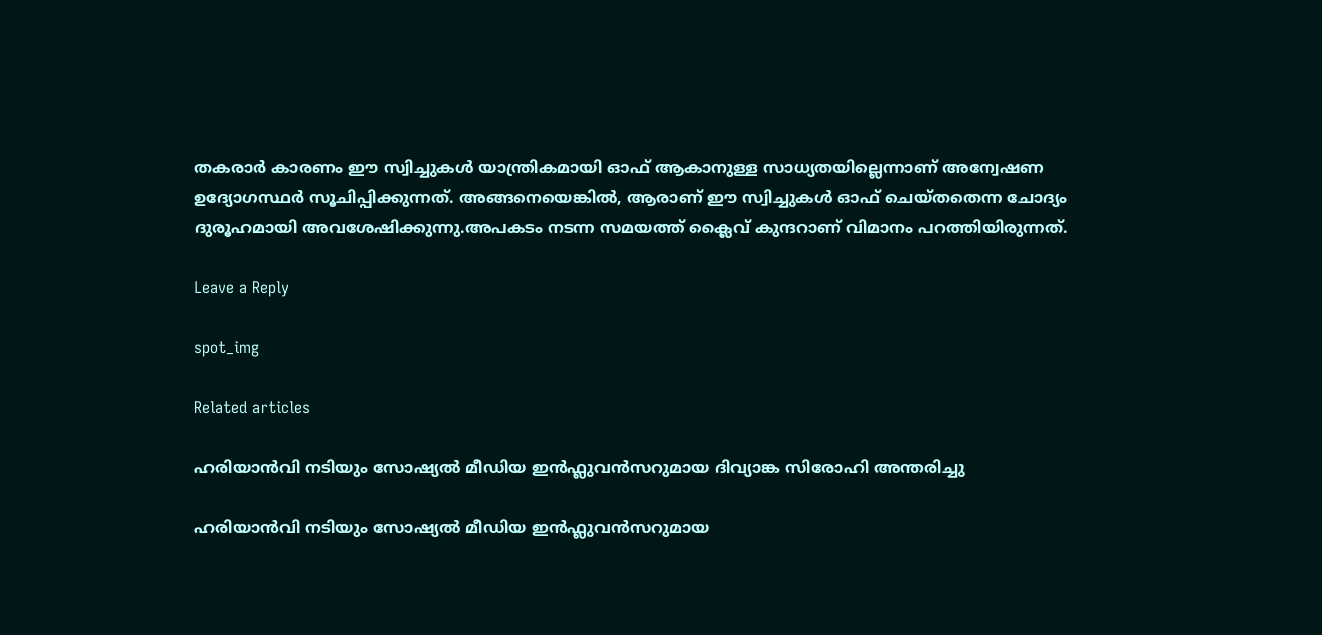തകരാർ കാരണം ഈ സ്വിച്ചുകൾ യാന്ത്രികമായി ഓഫ് ആകാനുള്ള സാധ്യതയില്ലെന്നാണ് അന്വേഷണ ഉദ്യോഗസ്ഥർ സൂചിപ്പിക്കുന്നത്. അങ്ങനെയെങ്കിൽ, ആരാണ് ഈ സ്വിച്ചുകൾ ഓഫ് ചെയ്തതെന്ന ചോദ്യം ദുരൂഹമായി അവശേഷിക്കുന്നു.അപകടം നടന്ന സമയത്ത് ക്ലൈവ് കുന്ദറാണ് വിമാനം പറത്തിയിരുന്നത്.

Leave a Reply

spot_img

Related articles

ഹരിയാൻവി നടിയും സോഷ്യൽ മീഡിയ ഇൻഫ്ലുവൻസറുമായ ദിവ്യാങ്ക സിരോഹി അന്തരിച്ചു

ഹരിയാൻവി നടിയും സോഷ്യൽ മീഡിയ ഇൻഫ്ലുവൻസറുമായ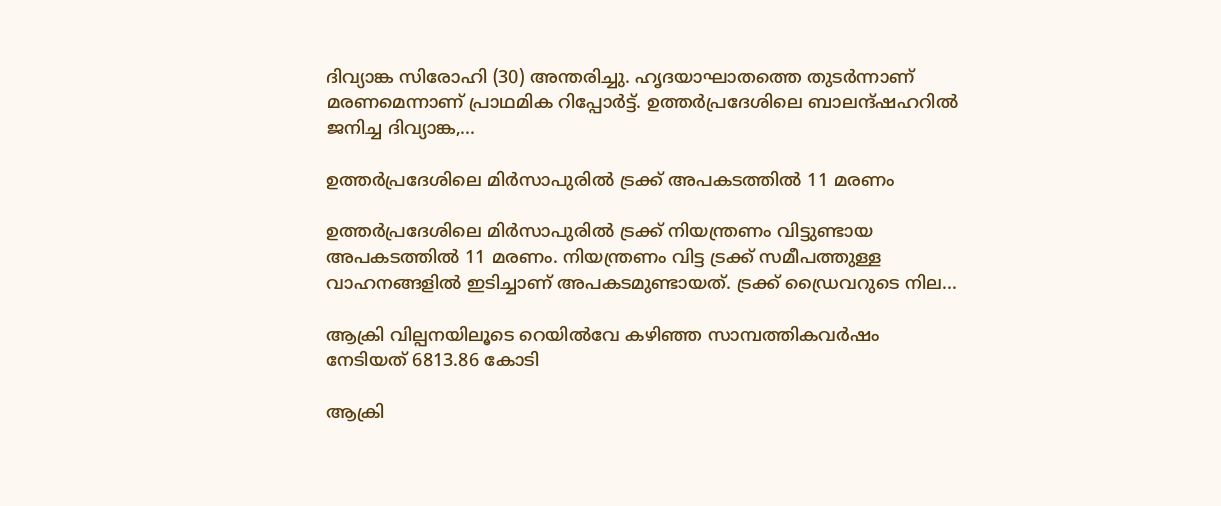ദിവ്യാങ്ക സിരോഹി (30) അന്തരിച്ചു. ഹൃദയാഘാതത്തെ തുടർന്നാണ് മരണമെന്നാണ് പ്രാഥമിക റിപ്പോർട്ട്. ഉത്തർപ്രദേശിലെ ബാലന്ദ്ഷഹറിൽ ജനിച്ച ദിവ്യാങ്ക,...

ഉത്തർപ്രദേശിലെ മിർസാപുരിൽ ട്രക്ക് അപകടത്തിൽ 11 മരണം

ഉത്തർപ്രദേശിലെ മിർസാപുരിൽ ട്രക്ക് നിയന്ത്രണം വിട്ടുണ്ടായ അപകടത്തിൽ 11 മരണം. നിയന്ത്രണം വിട്ട ട്രക്ക് സമീപത്തുള്ള വാഹനങ്ങളിൽ ഇടിച്ചാണ് അപകടമുണ്ടായത്. ട്രക്ക് ഡ്രൈവറുടെ നില...

ആക്രി വില്പനയിലൂടെ റെയില്‍വേ കഴിഞ്ഞ സാമ്പത്തികവർഷം നേടിയത് 6813.86 കോടി

ആക്രി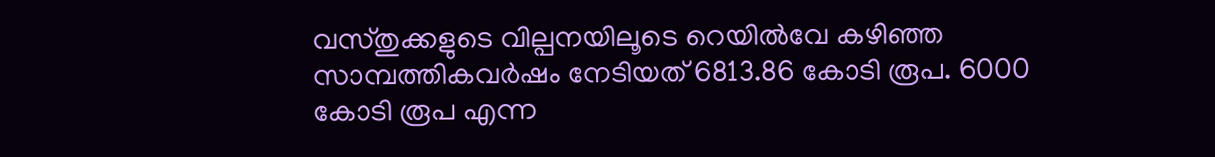വസ്തുക്കളുടെ വില്പനയിലൂടെ റെയില്‍വേ കഴിഞ്ഞ സാമ്പത്തികവർഷം നേടിയത് 6813.86 കോടി രൂപ. 6000 കോടി രൂപ എന്ന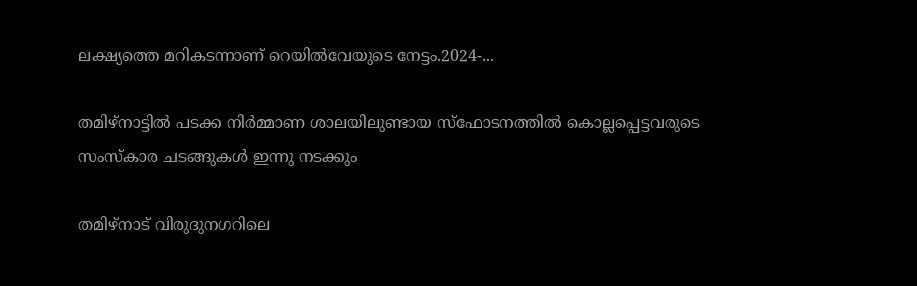ലക്ഷ്യത്തെ മറികടന്നാണ് റെയില്‍വേയുടെ നേട്ടം.2024-...

തമിഴ്നാട്ടില്‍ പടക്ക നിർമ്മാണ ശാലയിലുണ്ടായ സ്ഫോടനത്തില്‍ കൊല്ലപ്പെട്ടവരുടെ സംസ്കാര ചടങ്ങുകള്‍ ഇന്നു നടക്കും

തമിഴ്നാട് വിരുദുനഗറിലെ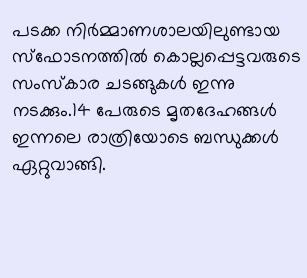പടക്ക നിർമ്മാണശാലയിലുണ്ടായ സ്ഫോടനത്തില്‍ കൊല്ലപ്പെട്ടവരുടെ സംസ്കാര ചടങ്ങുകള്‍ ഇന്നു നടക്കും.14 പേരുടെ മൃതദേഹങ്ങള്‍ ഇന്നലെ രാത്രിയോടെ ബന്ധുക്കള്‍ ഏറ്റുവാങ്ങി.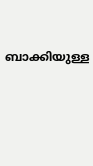ബാക്കിയുള്ള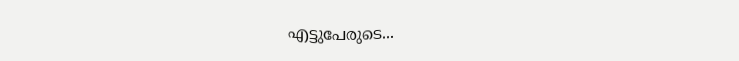എട്ടുപേരുടെ...